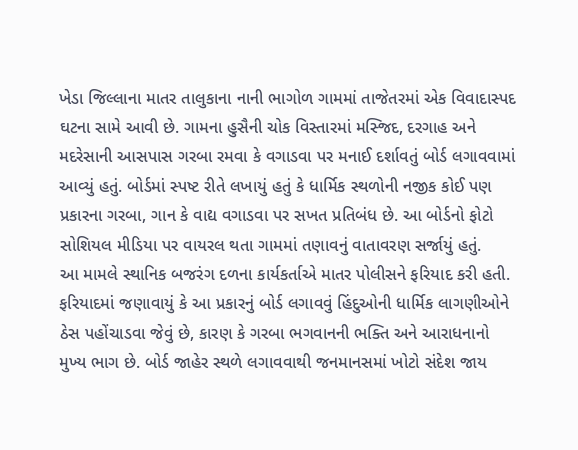ખેડા જિલ્લાના માતર તાલુકાના નાની ભાગોળ ગામમાં તાજેતરમાં એક વિવાદાસ્પદ ઘટના સામે આવી છે. ગામના હુસૈની ચોક વિસ્તારમાં મસ્જિદ, દરગાહ અને મદરેસાની આસપાસ ગરબા રમવા કે વગાડવા પર મનાઈ દર્શાવતું બોર્ડ લગાવવામાં આવ્યું હતું. બોર્ડમાં સ્પષ્ટ રીતે લખાયું હતું કે ધાર્મિક સ્થળોની નજીક કોઈ પણ પ્રકારના ગરબા, ગાન કે વાદ્ય વગાડવા પર સખત પ્રતિબંધ છે. આ બોર્ડનો ફોટો સોશિયલ મીડિયા પર વાયરલ થતા ગામમાં તણાવનું વાતાવરણ સર્જાયું હતું.
આ મામલે સ્થાનિક બજરંગ દળના કાર્યકર્તાએ માતર પોલીસને ફરિયાદ કરી હતી. ફરિયાદમાં જણાવાયું કે આ પ્રકારનું બોર્ડ લગાવવું હિંદુઓની ધાર્મિક લાગણીઓને ઠેસ પહોંચાડવા જેવું છે, કારણ કે ગરબા ભગવાનની ભક્તિ અને આરાધનાનો મુખ્ય ભાગ છે. બોર્ડ જાહેર સ્થળે લગાવવાથી જનમાનસમાં ખોટો સંદેશ જાય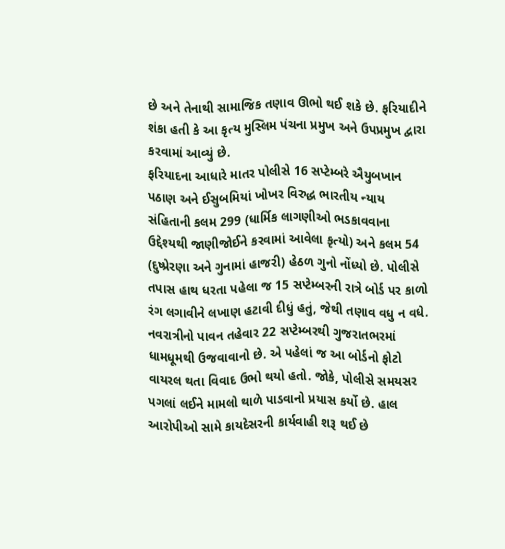છે અને તેનાથી સામાજિક તણાવ ઊભો થઈ શકે છે. ફરિયાદીને શંકા હતી કે આ કૃત્ય મુસ્લિમ પંચના પ્રમુખ અને ઉપપ્રમુખ દ્વારા કરવામાં આવ્યું છે.
ફરિયાદના આધારે માતર પોલીસે 16 સપ્ટેમ્બરે ઐયુબખાન પઠાણ અને ઈસુબમિયાં ખોખર વિરુદ્ધ ભારતીય ન્યાય સંહિતાની કલમ 299 (ધાર્મિક લાગણીઓ ભડકાવવાના ઉદ્દેશ્યથી જાણીજોઈને કરવામાં આવેલા કૃત્યો) અને કલમ 54 (દુષ્પ્રેરણા અને ગુનામાં હાજરી) હેઠળ ગુનો નોંધ્યો છે. પોલીસે તપાસ હાથ ધરતા પહેલા જ 15 સપ્ટેમ્બરની રાત્રે બોર્ડ પર કાળો રંગ લગાવીને લખાણ હટાવી દીધું હતું, જેથી તણાવ વધુ ન વધે.
નવરાત્રીનો પાવન તહેવાર 22 સપ્ટેમ્બરથી ગુજરાતભરમાં ધામધૂમથી ઉજવાવાનો છે. એ પહેલાં જ આ બોર્ડનો ફોટો વાયરલ થતા વિવાદ ઉભો થયો હતો. જોકે, પોલીસે સમયસર પગલાં લઈને મામલો થાળે પાડવાનો પ્રયાસ કર્યો છે. હાલ આરોપીઓ સામે કાયદેસરની કાર્યવાહી શરૂ થઈ છે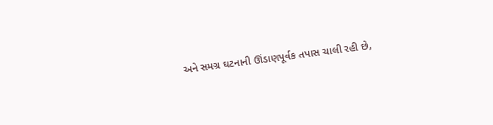અને સમગ્ર ઘટનાની ઊંડાણપૂર્વક તપાસ ચાલી રહી છે,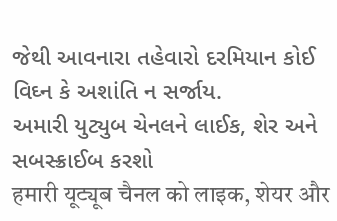જેથી આવનારા તહેવારો દરમિયાન કોઈ વિઘ્ન કે અશાંતિ ન સર્જાય.
અમારી યુટ્યુબ ચેનલને લાઈક, શેર અને સબસ્ક્રાઈબ કરશો
हमारी यूट्यूब चैनल को लाइक, शेयर और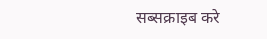सब्सक्राइब करे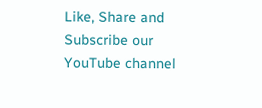Like, Share and Subscribe our YouTube channel